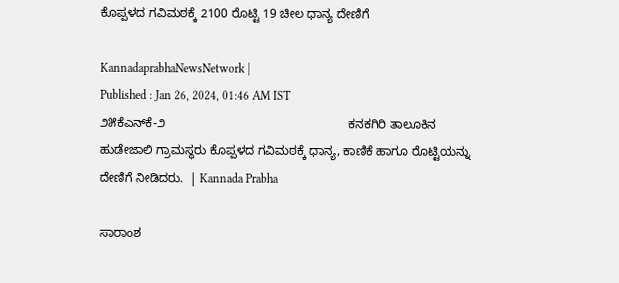ಕೊಪ್ಪಳದ ಗವಿಮಠಕ್ಕೆ 2100 ರೊಟ್ಟಿ 19 ಚೀಲ ಧಾನ್ಯ ದೇಣಿಗೆ

KannadaprabhaNewsNetwork |
Published : Jan 26, 2024, 01:46 AM IST
೨೫ಕೆಎನ್‌ಕೆ-೨                                                     ಕನಕಗಿರಿ ತಾಲೂಕಿನ ಹುಡೇಜಾಲಿ ಗ್ರಾಮಸ್ಥರು ಕೊಪ್ಪಳದ ಗವಿಮಠಕ್ಕೆ ಧಾನ್ಯ, ಕಾಣಿಕೆ ಹಾಗೂ ರೊಟ್ಟಿಯನ್ನು ದೇಣಿಗೆ ನೀಡಿದರು.  | Kannada Prabha

ಸಾರಾಂಶ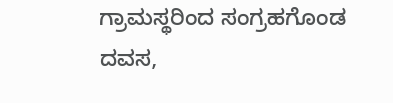ಗ್ರಾಮಸ್ಥರಿಂದ ಸಂಗ್ರಹಗೊಂಡ ದವಸ,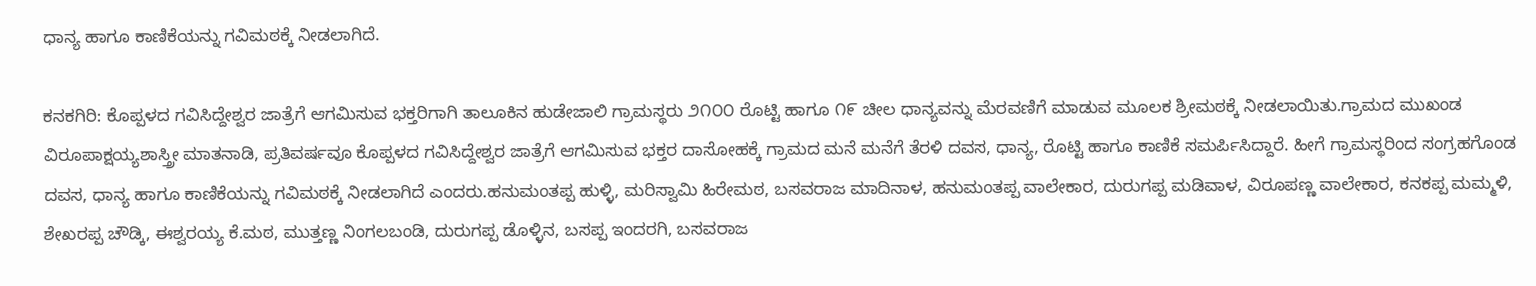ಧಾನ್ಯ ಹಾಗೂ ಕಾಣಿಕೆಯನ್ನು ಗವಿಮಠಕ್ಕೆ ನೀಡಲಾಗಿದೆ.

ಕನಕಗಿರಿ: ಕೊಪ್ಪಳದ ಗವಿಸಿದ್ದೇಶ್ವರ ಜಾತ್ರೆಗೆ ಆಗಮಿಸುವ ಭಕ್ತರಿಗಾಗಿ ತಾಲೂಕಿನ ಹುಡೇಜಾಲಿ ಗ್ರಾಮಸ್ಥರು ೨೧೦೦ ರೊಟ್ಟಿ ಹಾಗೂ ೧೯ ಚೀಲ ಧಾನ್ಯವನ್ನು ಮೆರವಣಿಗೆ ಮಾಡುವ ಮೂಲಕ ಶ್ರೀಮಠಕ್ಕೆ ನೀಡಲಾಯಿತು.ಗ್ರಾಮದ ಮುಖಂಡ ವಿರೂಪಾಕ್ಷಯ್ಯಶಾಸ್ತ್ರೀ ಮಾತನಾಡಿ, ಪ್ರತಿವರ್ಷವೂ ಕೊಪ್ಪಳದ ಗವಿಸಿದ್ದೇಶ್ವರ ಜಾತ್ರೆಗೆ ಆಗಮಿಸುವ ಭಕ್ತರ ದಾಸೋಹಕ್ಕೆ ಗ್ರಾಮದ ಮನೆ ಮನೆಗೆ ತೆರಳಿ ದವಸ, ಧಾನ್ಯ, ರೊಟ್ಟಿ ಹಾಗೂ ಕಾಣಿಕೆ ಸಮರ್ಪಿಸಿದ್ದಾರೆ. ಹೀಗೆ ಗ್ರಾಮಸ್ಥರಿಂದ ಸಂಗ್ರಹಗೊಂಡ ದವಸ, ಧಾನ್ಯ ಹಾಗೂ ಕಾಣಿಕೆಯನ್ನು ಗವಿಮಠಕ್ಕೆ ನೀಡಲಾಗಿದೆ ಎಂದರು.ಹನುಮಂತಪ್ಪ ಹುಳ್ಳಿ, ಮರಿಸ್ವಾಮಿ ಹಿರೇಮಠ, ಬಸವರಾಜ ಮಾದಿನಾಳ, ಹನುಮಂತಪ್ಪ ವಾಲೇಕಾರ, ದುರುಗಪ್ಪ ಮಡಿವಾಳ, ವಿರೂಪಣ್ಣ ವಾಲೇಕಾರ, ಕನಕಪ್ಪ ಮಮ್ಮಳಿ, ಶೇಖರಪ್ಪ ಚೌಡ್ಕಿ, ಈಶ್ವರಯ್ಯ ಕೆ.ಮಠ, ಮುತ್ತಣ್ಣ ನಿಂಗಲಬಂಡಿ, ದುರುಗಪ್ಪ ಡೊಳ್ಳಿನ, ಬಸಪ್ಪ ಇಂದರಗಿ, ಬಸವರಾಜ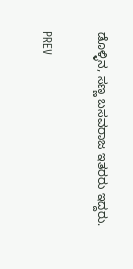ಡೊಳ್ಳಿನ, ಸಣ್ಣ ಬಸವರಾಜ ಇತರರು ಇದ್ದರು.

PREV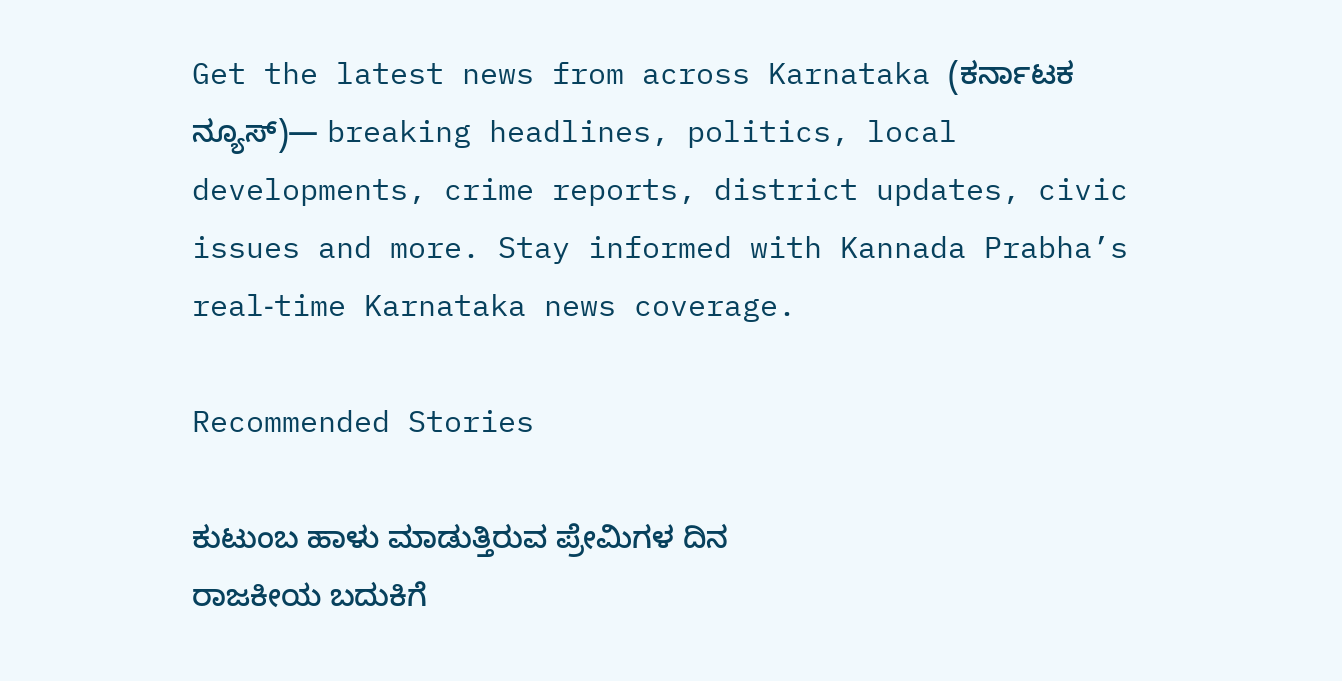Get the latest news from across Karnataka (ಕರ್ನಾಟಕ ನ್ಯೂಸ್)— breaking headlines, politics, local developments, crime reports, district updates, civic issues and more. Stay informed with Kannada Prabha’s real‑time Karnataka news coverage.

Recommended Stories

ಕುಟುಂಬ ಹಾಳು ಮಾಡುತ್ತಿರುವ ಪ್ರೇಮಿಗಳ ದಿನ
ರಾಜಕೀಯ ಬದುಕಿಗೆ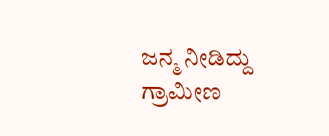ಜನ್ಮ ನೀಡಿದ್ದು ಗ್ರಾಮೀಣ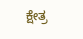ಕ್ಷೇತ್ರ